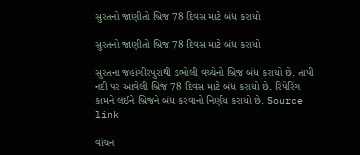સુરતનો જાણીતો બ્રિજ 78 દિવસ માટે બંધ કરાયો

સુરતનો જાણીતો બ્રિજ 78 દિવસ માટે બંધ કરાયો

સુરતના જહાંગીરપુરાથી ડભોલી વચ્ચેનો બ્રિજ બંધ કરાયો છે. તાપી નદી પર આવેલી બ્રિજ 78 દિવસ માટે બંધ કરાયો છે. રિપેરિંગ કામને લઈને બ્રિજને બંધ કરવાનો નિર્ણય કરાયો છે. Source link

વાંચન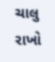ચાલુ રાખો